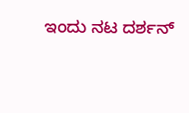ಇಂದು ನಟ ದರ್ಶನ್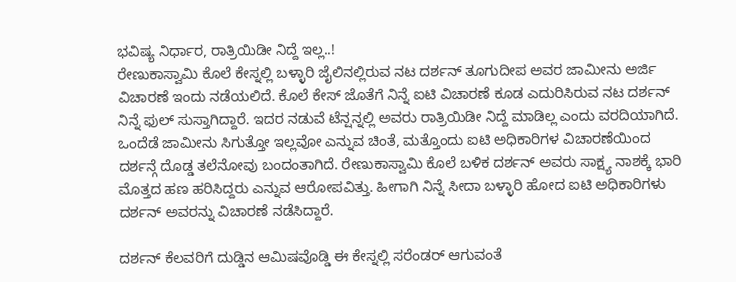ಭವಿಷ್ಯ ನಿರ್ಧಾರ, ರಾತ್ರಿಯಿಡೀ ನಿದ್ದೆ ಇಲ್ಲ..!
ರೇಣುಕಾಸ್ವಾಮಿ ಕೊಲೆ ಕೇಸ್ನಲ್ಲಿ ಬಳ್ಳಾರಿ ಜೈಲಿನಲ್ಲಿರುವ ನಟ ದರ್ಶನ್ ತೂಗುದೀಪ ಅವರ ಜಾಮೀನು ಅರ್ಜಿ ವಿಚಾರಣೆ ಇಂದು ನಡೆಯಲಿದೆ. ಕೊಲೆ ಕೇಸ್ ಜೊತೆಗೆ ನಿನ್ನೆ ಐಟಿ ವಿಚಾರಣೆ ಕೂಡ ಎದುರಿಸಿರುವ ನಟ ದರ್ಶನ್ ನಿನ್ನೆ ಫುಲ್ ಸುಸ್ತಾಗಿದ್ದಾರೆ. ಇದರ ನಡುವೆ ಟೆನ್ಷನ್ನಲ್ಲಿ ಅವರು ರಾತ್ರಿಯಿಡೀ ನಿದ್ದೆ ಮಾಡಿಲ್ಲ ಎಂದು ವರದಿಯಾಗಿದೆ.
ಒಂದೆಡೆ ಜಾಮೀನು ಸಿಗುತ್ತೋ ಇಲ್ಲವೋ ಎನ್ನುವ ಚಿಂತೆ, ಮತ್ತೊಂದು ಐಟಿ ಅಧಿಕಾರಿಗಳ ವಿಚಾರಣೆಯಿಂದ ದರ್ಶನ್ಗೆ ದೊಡ್ಡ ತಲೆನೋವು ಬಂದಂತಾಗಿದೆ. ರೇಣುಕಾಸ್ವಾಮಿ ಕೊಲೆ ಬಳಿಕ ದರ್ಶನ್ ಅವರು ಸಾಕ್ಷ್ಯ ನಾಶಕ್ಕೆ ಭಾರಿ ಮೊತ್ತದ ಹಣ ಹರಿಸಿದ್ದರು ಎನ್ನುವ ಆರೋಪವಿತ್ತು. ಹೀಗಾಗಿ ನಿನ್ನೆ ಸೀದಾ ಬಳ್ಳಾರಿ ಹೋದ ಐಟಿ ಅಧಿಕಾರಿಗಳು ದರ್ಶನ್ ಅವರನ್ನು ವಿಚಾರಣೆ ನಡೆಸಿದ್ದಾರೆ.

ದರ್ಶನ್ ಕೆಲವರಿಗೆ ದುಡ್ಡಿನ ಆಮಿಷವೊಡ್ಡಿ ಈ ಕೇಸ್ನಲ್ಲಿ ಸರೆಂಡರ್ ಆಗುವಂತೆ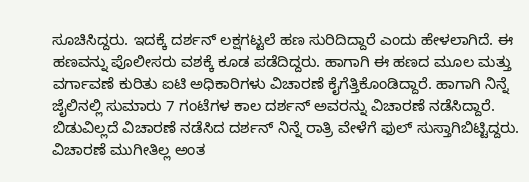ಸೂಚಿಸಿದ್ದರು. ಇದಕ್ಕೆ ದರ್ಶನ್ ಲಕ್ಷಗಟ್ಟಲೆ ಹಣ ಸುರಿದಿದ್ದಾರೆ ಎಂದು ಹೇಳಲಾಗಿದೆ. ಈ ಹಣವನ್ನು ಪೊಲೀಸರು ವಶಕ್ಕೆ ಕೂಡ ಪಡೆದಿದ್ದರು. ಹಾಗಾಗಿ ಈ ಹಣದ ಮೂಲ ಮತ್ತು ವರ್ಗಾವಣೆ ಕುರಿತು ಐಟಿ ಅಧಿಕಾರಿಗಳು ವಿಚಾರಣೆ ಕೈಗೆತ್ತಿಕೊಂಡಿದ್ದಾರೆ. ಹಾಗಾಗಿ ನಿನ್ನೆ ಜೈಲಿನಲ್ಲಿ ಸುಮಾರು 7 ಗಂಟೆಗಳ ಕಾಲ ದರ್ಶನ್ ಅವರನ್ನು ವಿಚಾರಣೆ ನಡೆಸಿದ್ದಾರೆ.
ಬಿಡುವಿಲ್ಲದೆ ವಿಚಾರಣೆ ನಡೆಸಿದ ದರ್ಶನ್ ನಿನ್ನೆ ರಾತ್ರಿ ವೇಳೆಗೆ ಫುಲ್ ಸುಸ್ತಾಗಿಬಿಟ್ಟಿದ್ದರು. ವಿಚಾರಣೆ ಮುಗೀತಿಲ್ಲ ಅಂತ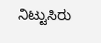ನಿಟ್ಟುಸಿರು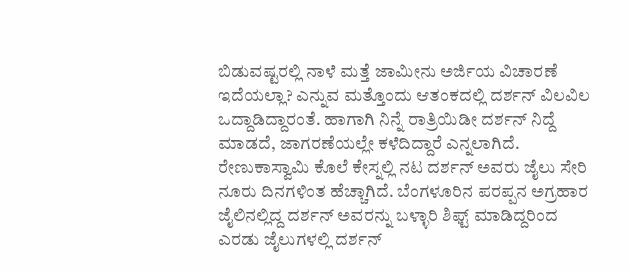ಬಿಡುವಷ್ಟರಲ್ಲಿ ನಾಳೆ ಮತ್ತೆ ಜಾಮೀನು ಅರ್ಜಿಯ ವಿಚಾರಣೆ ಇದೆಯಲ್ಲಾ? ಎನ್ನುವ ಮತ್ತೊಂದು ಆತಂಕದಲ್ಲಿ ದರ್ಶನ್ ವಿಲವಿಲ ಒದ್ದಾಡಿದ್ದಾರಂತೆ. ಹಾಗಾಗಿ ನಿನ್ನೆ ರಾತ್ರಿಯಿಡೀ ದರ್ಶನ್ ನಿದ್ದೆ ಮಾಡದೆ, ಜಾಗರಣೆಯಲ್ಲೇ ಕಳೆದಿದ್ದಾರೆ ಎನ್ನಲಾಗಿದೆ.
ರೇಣುಕಾಸ್ವಾಮಿ ಕೊಲೆ ಕೇಸ್ನಲ್ಲಿ ನಟ ದರ್ಶನ್ ಅವರು ಜೈಲು ಸೇರಿ ನೂರು ದಿನಗಳಿಂತ ಹೆಚ್ಚಾಗಿದೆ. ಬೆಂಗಳೂರಿನ ಪರಪ್ಪನ ಅಗ್ರಹಾರ ಜೈಲಿನಲ್ಲಿದ್ದ ದರ್ಶನ್ ಅವರನ್ನು ಬಳ್ಳಾರಿ ಶಿಫ್ಟ್ ಮಾಡಿದ್ದರಿಂದ ಎರಡು ಜೈಲುಗಳಲ್ಲಿ ದರ್ಶನ್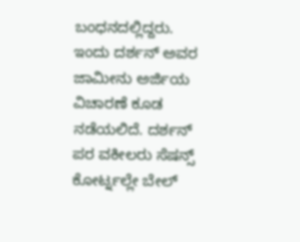ಬಂಧನದಲ್ಲಿದ್ದರು. ಇಂದು ದರ್ಶನ್ ಅವರ ಜಾಮೀನು ಅರ್ಜಿಯ ವಿಚಾರಣೆ ಕೂಡ ನಡೆಯಲಿದೆ. ದರ್ಶನ್ ಪರ ವಕೀಲರು ಸೆಷನ್ಸ್ ಕೋರ್ಟ್ನಲ್ಲೇ ಬೇಲ್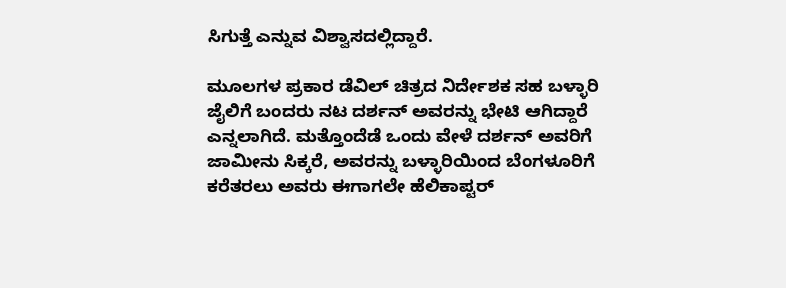ಸಿಗುತ್ತೆ ಎನ್ನುವ ವಿಶ್ವಾಸದಲ್ಲಿದ್ದಾರೆ.

ಮೂಲಗಳ ಪ್ರಕಾರ ಡೆವಿಲ್ ಚಿತ್ರದ ನಿರ್ದೇಶಕ ಸಹ ಬಳ್ಳಾರಿ ಜೈಲಿಗೆ ಬಂದರು ನಟ ದರ್ಶನ್ ಅವರನ್ನು ಭೇಟಿ ಆಗಿದ್ದಾರೆ ಎನ್ನಲಾಗಿದೆ. ಮತ್ತೊಂದೆಡೆ ಒಂದು ವೇಳೆ ದರ್ಶನ್ ಅವರಿಗೆ ಜಾಮೀನು ಸಿಕ್ಕರೆ, ಅವರನ್ನು ಬಳ್ಳಾರಿಯಿಂದ ಬೆಂಗಳೂರಿಗೆ ಕರೆತರಲು ಅವರು ಈಗಾಗಲೇ ಹೆಲಿಕಾಪ್ಟರ್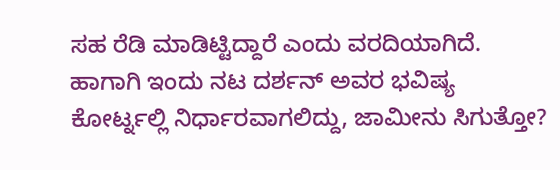ಸಹ ರೆಡಿ ಮಾಡಿಟ್ಟಿದ್ದಾರೆ ಎಂದು ವರದಿಯಾಗಿದೆ.
ಹಾಗಾಗಿ ಇಂದು ನಟ ದರ್ಶನ್ ಅವರ ಭವಿಷ್ಯ ಕೋರ್ಟ್ನಲ್ಲಿ ನಿರ್ಧಾರವಾಗಲಿದ್ದು, ಜಾಮೀನು ಸಿಗುತ್ತೋ?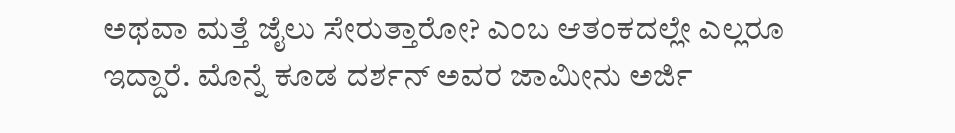ಅಥವಾ ಮತ್ತೆ ಜೈಲು ಸೇರುತ್ತಾರೋ? ಎಂಬ ಆತಂಕದಲ್ಲೇ ಎಲ್ಲರೂ ಇದ್ದಾರೆ. ಮೊನ್ನೆ ಕೂಡ ದರ್ಶನ್ ಅವರ ಜಾಮೀನು ಅರ್ಜಿ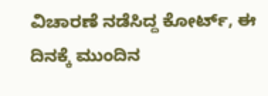ವಿಚಾರಣೆ ನಡೆಸಿದ್ದ ಕೋರ್ಟ್, ಈ ದಿನಕ್ಕೆ ಮುಂದಿನ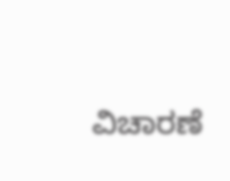ವಿಚಾರಣೆ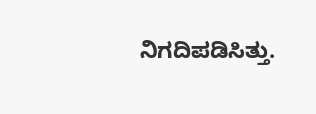ನಿಗದಿಪಡಿಸಿತ್ತು.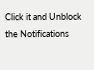Click it and Unblock the Notifications